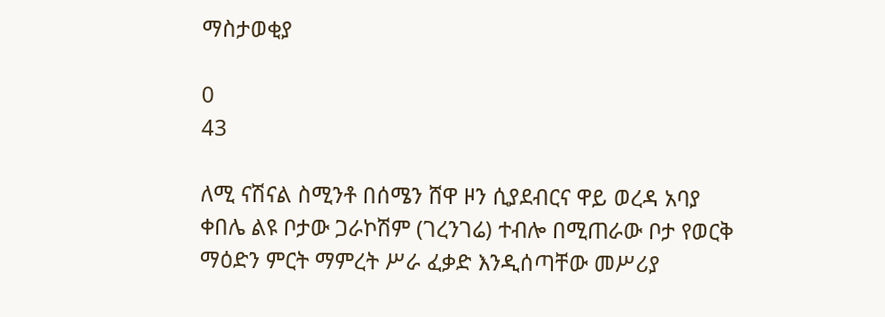ማስታወቂያ

0
43

ለሚ ናሽናል ስሚንቶ በሰሜን ሸዋ ዞን ሲያደብርና ዋይ ወረዳ አባያ ቀበሌ ልዩ ቦታው ጋራኮሽም (ገረንገሬ) ተብሎ በሚጠራው ቦታ የወርቅ ማዕድን ምርት ማምረት ሥራ ፈቃድ እንዲሰጣቸው መሥሪያ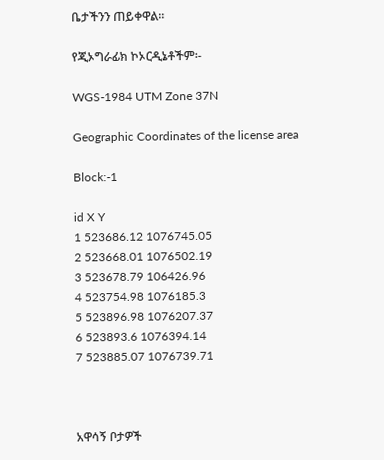ቤታችንን ጠይቀዋል፡፡

የጂኦግራፊክ ኮኦርዲኔቶችም፡-

WGS-1984 UTM Zone 37N

Geographic Coordinates of the license area

Block:-1

id X Y
1 523686.12 1076745.05
2 523668.01 1076502.19
3 523678.79 106426.96
4 523754.98 1076185.3
5 523896.98 1076207.37
6 523893.6 1076394.14
7 523885.07 1076739.71



አዋሳኝ ቦታዎች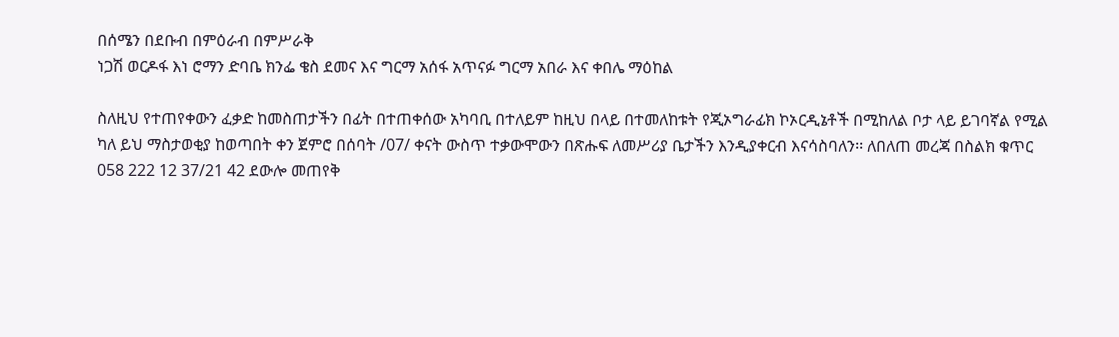በሰሜን በደቡብ በምዕራብ በምሥራቅ
ነጋሽ ወርዶፋ እነ ሮማን ድባቤ ክንፌ ቄስ ደመና እና ግርማ አሰፋ አጥናፉ ግርማ አበራ እና ቀበሌ ማዕከል

ስለዚህ የተጠየቀውን ፈቃድ ከመስጠታችን በፊት በተጠቀሰው አካባቢ በተለይም ከዚህ በላይ በተመለከቱት የጂኦግራፊክ ኮኦርዲኔቶች በሚከለል ቦታ ላይ ይገባኛል የሚል ካለ ይህ ማስታወቂያ ከወጣበት ቀን ጀምሮ በሰባት /07/ ቀናት ውስጥ ተቃውሞውን በጽሑፍ ለመሥሪያ ቤታችን እንዲያቀርብ እናሳስባለን፡፡ ለበለጠ መረጃ በስልክ ቁጥር 058 222 12 37/21 42 ደውሎ መጠየቅ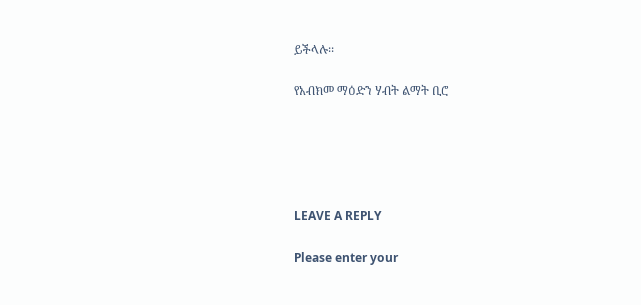ይችላሉ፡፡

የአብክመ ማዕድን ሃብት ልማት ቢሮ





LEAVE A REPLY

Please enter your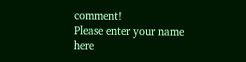comment!
Please enter your name here